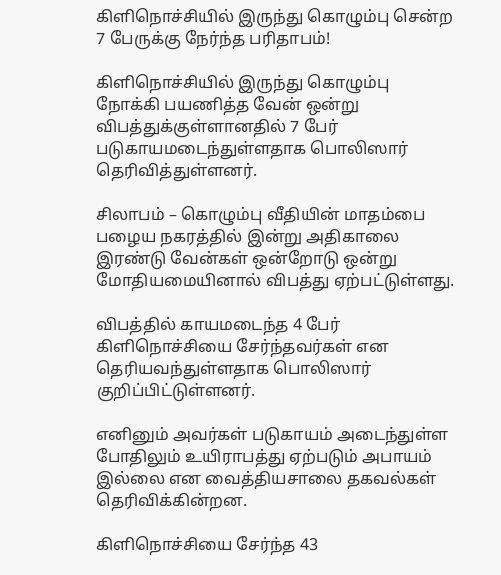கிளிநொச்சியில் இருந்து கொழும்பு சென்ற 7 பேருக்கு நேர்ந்த பரிதாபம்!

கிளிநொச்சியில் இருந்து கொழும்பு நோக்கி பயணித்த வேன் ஒன்று விபத்துக்குள்ளானதில் 7 பேர் படுகாயமடைந்துள்ளதாக பொலிஸார் தெரிவித்துள்ளனர்.

சிலாபம் – கொழும்பு வீதியின் மாதம்பை பழைய நகரத்தில் இன்று அதிகாலை இரண்டு வேன்கள் ஒன்றோடு ஒன்று மோதியமையினால் விபத்து ஏற்பட்டுள்ளது.

விபத்தில் காயமடைந்த 4 பேர் கிளிநொச்சியை சேர்ந்தவர்கள் என தெரியவந்துள்ளதாக பொலிஸார் குறிப்பிட்டுள்ளனர்.

எனினும் அவர்கள் படுகாயம் அடைந்துள்ள போதிலும் உயிராபத்து ஏற்படும் அபாயம் இல்லை என வைத்தியசாலை தகவல்கள் தெரிவிக்கின்றன.

கிளிநொச்சியை சேர்ந்த 43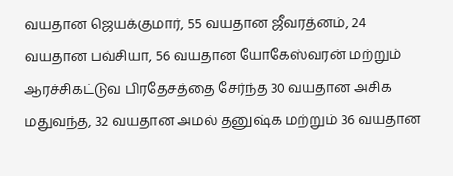வயதான ஜெயக்குமார், 55 வயதான ஜீவரத்னம், 24 வயதான பவ்சியா, 56 வயதான யோகேஸ்வரன் மற்றும் ஆரச்சிகட்டுவ பிரதேசத்தை சேர்ந்த 30 வயதான அசிக மதுவந்த, 32 வயதான அமல் தனுஷ்க மற்றும் 36 வயதான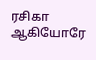ரசிகா ஆகியோரே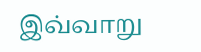இவ்வாறு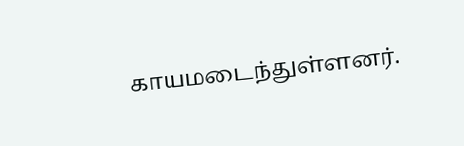காயமடைந்துள்ளனர்.